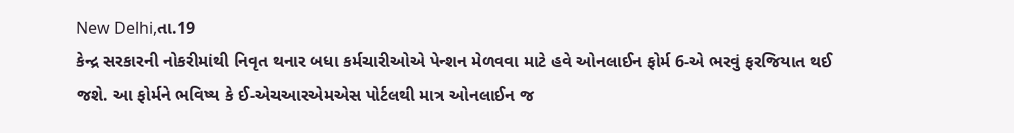New Delhi,તા.19
કેન્દ્ર સરકારની નોકરીમાંથી નિવૃત થનાર બધા કર્મચારીઓએ પેન્શન મેળવવા માટે હવે ઓનલાઈન ફોર્મ 6-એ ભરવું ફરજિયાત થઈ જશે. આ ફોર્મને ભવિષ્ય કે ઈ-એચઆરએમએસ પોર્ટલથી માત્ર ઓનલાઈન જ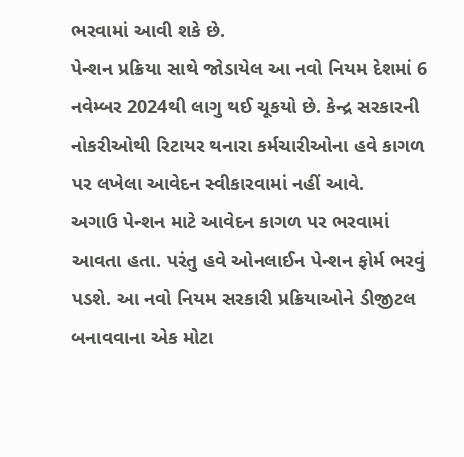ભરવામાં આવી શકે છે.
પેન્શન પ્રક્રિયા સાથે જોડાયેલ આ નવો નિયમ દેશમાં 6 નવેમ્બર 2024થી લાગુ થઈ ચૂકયો છે. કેન્દ્ર સરકારની નોકરીઓથી રિટાયર થનારા કર્મચારીઓના હવે કાગળ પર લખેલા આવેદન સ્વીકારવામાં નહીં આવે.
અગાઉ પેન્શન માટે આવેદન કાગળ પર ભરવામાં આવતા હતા. પરંતુ હવે ઓનલાઈન પેન્શન ફોર્મ ભરવું પડશે. આ નવો નિયમ સરકારી પ્રક્રિયાઓને ડીજીટલ બનાવવાના એક મોટા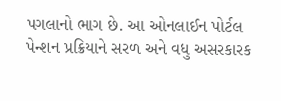પગલાનો ભાગ છે. આ ઓનલાઈન પોર્ટલ પેન્શન પ્રક્રિયાને સરળ અને વધુ અસરકારક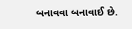બનાવવા બનાવાઈ છે.